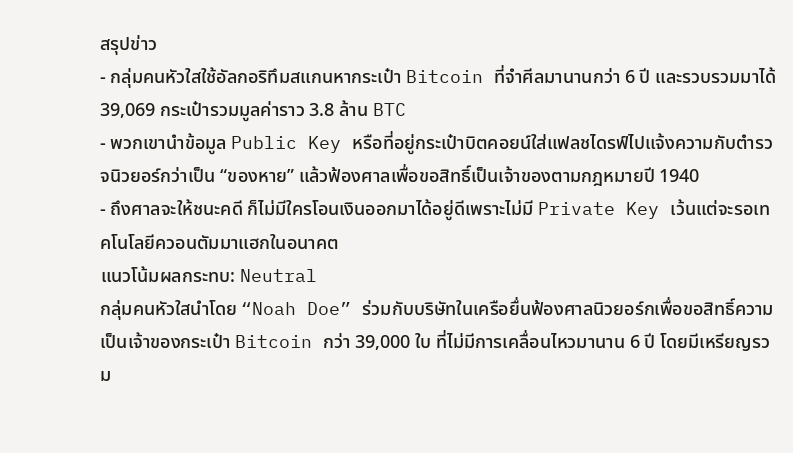สรุปข่าว
- กลุ่มคนหัวใสใช้อัลกอริทึมสแกนหากระเป๋า Bitcoin ที่จำศีลมานานกว่า 6 ปี และรวบรวมมาได้ 39,069 กระเป๋ารวมมูลค่าราว 3.8 ล้าน BTC
- พวกเขานำข้อมูล Public Key หรือที่อยู่กระเป๋าบิตคอยน์ใส่แฟลชไดรฟ์ไปแจ้งความกับตำรวจนิวยอร์กว่าเป็น “ของหาย” แล้วฟ้องศาลเพื่อขอสิทธิ์เป็นเจ้าของตามกฎหมายปี 1940
- ถึงศาลจะให้ชนะคดี ก็ไม่มีใครโอนเงินออกมาได้อยู่ดีเพราะไม่มี Private Key เว้นแต่จะรอเทคโนโลยีควอนตัมมาแฮกในอนาคต
แนวโน้มผลกระทบ: Neutral
กลุ่มคนหัวใสนำโดย “Noah Doe” ร่วมกับบริษัทในเครือยื่นฟ้องศาลนิวยอร์กเพื่อขอสิทธิ์ความเป็นเจ้าของกระเป๋า Bitcoin กว่า 39,000 ใบ ที่ไม่มีการเคลื่อนไหวมานาน 6 ปี โดยมีเหรียญรวม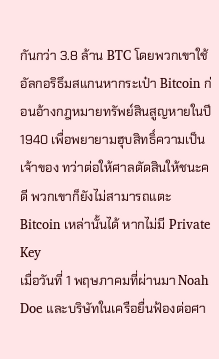กันกว่า 3.8 ล้าน BTC โดยพวกเขาใช้อัลกอริธึมสแกนหากระเป๋า Bitcoin ก่อนอ้างกฎหมายทรัพย์สินสูญหายในปี 1940 เพื่อพยายามฮุบสิทธิ์ความเป็นเจ้าของ ทว่าต่อให้ศาลตัดสินให้ชนะคดี พวกเขาก็ยังไม่สามารถแตะ Bitcoin เหล่านั้นได้ หากไม่มี Private Key
เมื่อวันที่ 1 พฤษภาคมที่ผ่านมา Noah Doe และบริษัทในเครือยื่นฟ้องต่อศา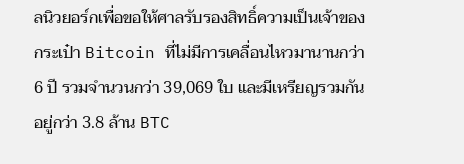ลนิวยอร์กเพื่อขอให้ศาลรับรองสิทธิ์ความเป็นเจ้าของกระเป๋า Bitcoin ที่ไม่มีการเคลื่อนไหวมานานกว่า 6 ปี รวมจำนวนกว่า 39,069 ใบ และมีเหรียญรวมกันอยู่กว่า 3.8 ล้าน BTC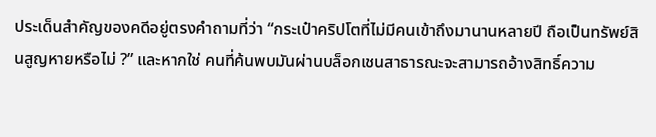ประเด็นสำคัญของคดีอยู่ตรงคำถามที่ว่า “กระเป๋าคริปโตที่ไม่มีคนเข้าถึงมานานหลายปี ถือเป็นทรัพย์สินสูญหายหรือไม่ ?” และหากใช่ คนที่ค้นพบมันผ่านบล็อกเชนสาธารณะจะสามารถอ้างสิทธิ์ความ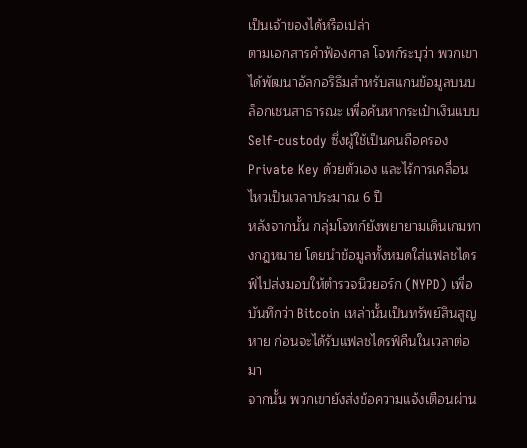เป็นเจ้าของได้หรือเปล่า
ตามเอกสารคำฟ้องศาล โจทก์ระบุว่า พวกเขาได้พัฒนาอัลกอริธึมสำหรับสแกนข้อมูลบนบล็อกเชนสาธารณะ เพื่อค้นหากระเป๋าเงินแบบ Self-custody ซึ่งผู้ใช้เป็นคนถือครอง Private Key ด้วยตัวเอง และไร้การเคลื่อนไหวเป็นเวลาประมาณ 6 ปี
หลังจากนั้น กลุ่มโจทก์ยังพยายามเดินเกมทางกฎหมาย โดยนำข้อมูลทั้งหมดใส่แฟลชไดรฟ์ไปส่งมอบให้ตำรวจนิวยอร์ก (NYPD) เพื่อบันทึกว่า Bitcoin เหล่านั้นเป็นทรัพย์สินสูญหาย ก่อนจะได้รับแฟลชไดรฟ์คืนในเวลาต่อมา
จากนั้น พวกเขายังส่งข้อความแจ้งเตือนผ่าน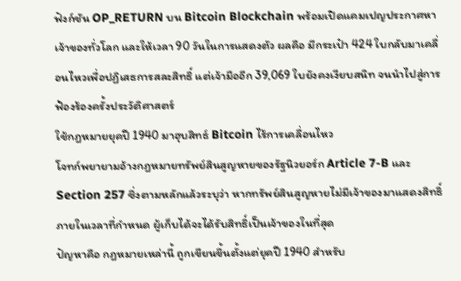ฟังก์ชัน OP_RETURN บน Bitcoin Blockchain พร้อมเปิดแคมเปญประกาศหาเจ้าของทั่วโลก และให้เวลา 90 วันในการแสดงตัว ผลคือ มีกระเป๋า 424 ใบกลับมาเคลื่อนไหวเพื่อปฏิเสธการสละสิทธิ์ แต่เจ้ามืออีก 39,069 ใบยังคงเงียบสนิท จนนำไปสู่การฟ้องร้องครั้งประวัติศาสตร์
ใช้กฎหมายยุคปี 1940 มาฮุบสิทธ์ Bitcoin ไร้การเคลื่อนไหว
โจทก์พยายามอ้างกฎหมายทรัพย์สินสูญหายของรัฐนิวยอร์ก Article 7-B และ Section 257 ซึ่งตามหลักแล้วระบุว่า หากทรัพย์สินสูญหายไม่มีเจ้าของมาแสดงสิทธิ์ภายในเวลาที่กำหนด ผู้เก็บได้จะได้รับสิทธิ์เป็นเจ้าของในที่สุด
ปัญหาคือ กฎหมายเหล่านี้ ถูกเขียนขึ้นตั้งแต่ยุคปี 1940 สำหรับ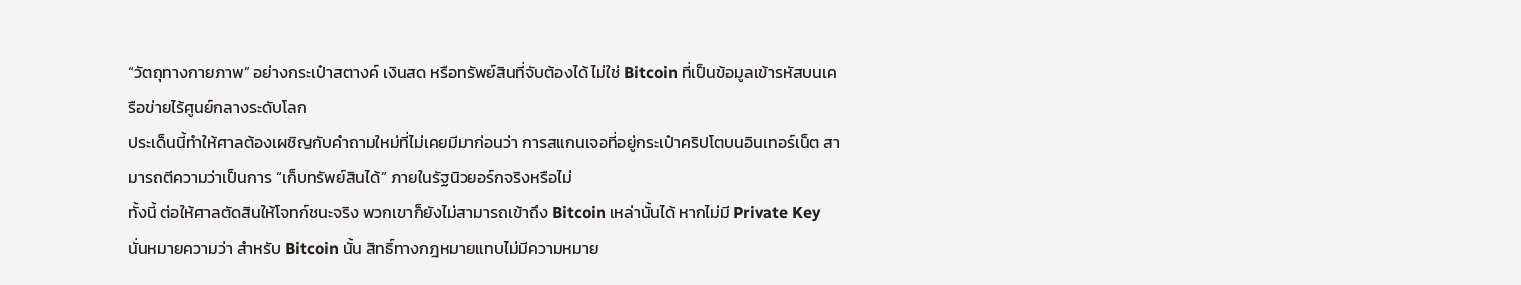“วัตถุทางกายภาพ” อย่างกระเป๋าสตางค์ เงินสด หรือทรัพย์สินที่จับต้องได้ ไม่ใช่ Bitcoin ที่เป็นข้อมูลเข้ารหัสบนเครือข่ายไร้ศูนย์กลางระดับโลก
ประเด็นนี้ทำให้ศาลต้องเผชิญกับคำถามใหม่ที่ไม่เคยมีมาก่อนว่า การสแกนเจอที่อยู่กระเป๋าคริปโตบนอินเทอร์เน็ต สามารถตีความว่าเป็นการ “เก็บทรัพย์สินได้” ภายในรัฐนิวยอร์กจริงหรือไม่
ทั้งนี้ ต่อให้ศาลตัดสินให้โจทก์ชนะจริง พวกเขาก็ยังไม่สามารถเข้าถึง Bitcoin เหล่านั้นได้ หากไม่มี Private Key นั่นหมายความว่า สำหรับ Bitcoin นั้น สิทธิ์ทางกฎหมายแทบไม่มีความหมาย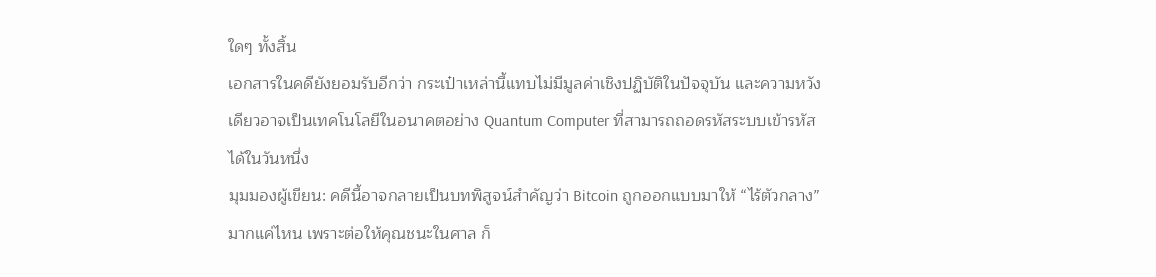ใดๆ ทั้งสิ้น
เอกสารในคดียังยอมรับอีกว่า กระเป๋าเหล่านี้แทบไม่มีมูลค่าเชิงปฏิบัติในปัจจุบัน และความหวังเดียวอาจเป็นเทคโนโลยีในอนาคตอย่าง Quantum Computer ที่สามารถถอดรหัสระบบเข้ารหัสได้ในวันหนึ่ง
มุมมองผู้เขียน: คดีนี้อาจกลายเป็นบทพิสูจน์สำคัญว่า Bitcoin ถูกออกแบบมาให้ “ไร้ตัวกลาง” มากแค่ไหน เพราะต่อให้คุณชนะในศาล ก็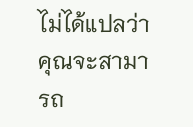ไม่ได้แปลว่าคุณจะสามารถ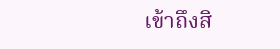เข้าถึงสิ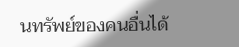นทรัพย์ของคนอื่นได้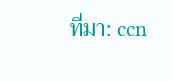ที่มา: ccn